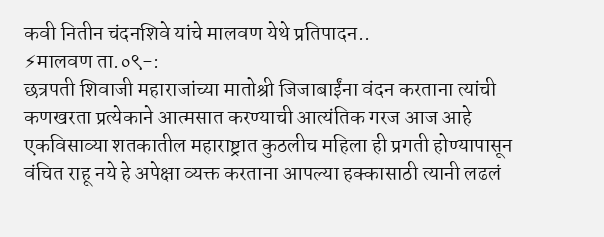कवी नितीन चंदनशिवे यांचे मालवण येथे प्रतिपादन..
⚡मालवण ता.०९-:
छत्रपती शिवाजी महाराजांच्या मातोश्री जिजाबाईंना वंदन करताना त्यांची कणखरता प्रत्येकाने आत्मसात करण्याची आत्यंतिक गरज आज आहे एकविसाव्या शतकातील महाराष्ट्रात कुठलीच महिला ही प्रगती होण्यापासून वंचित राहू नये हे अपेक्षा व्यक्त करताना आपल्या हक्कासाठी त्यानी लढलं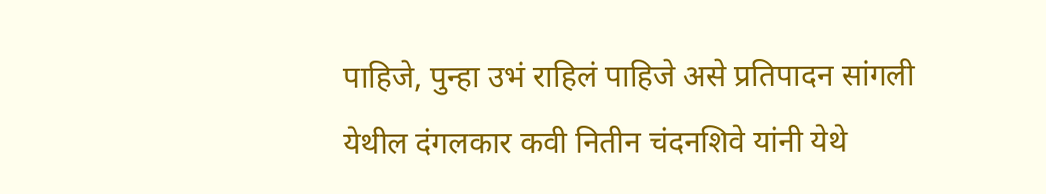पाहिजे, पुन्हा उभं राहिलं पाहिजे असे प्रतिपादन सांगली येथील दंगलकार कवी नितीन चंदनशिवे यांनी येथे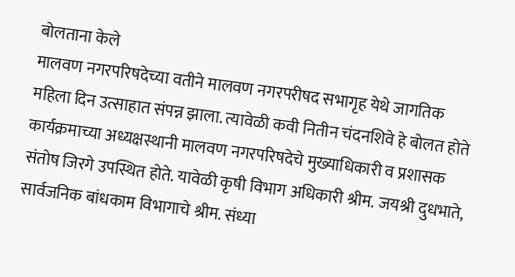बोलताना केले
मालवण नगरपरिषदेच्या वतीने मालवण नगरपरीषद सभागृह येथे जागतिक महिला दिन उत्साहात संपन्न झाला. त्यावेळी कवी नितीन चंदनशिवे हे बोलत होते कार्यक्रमाच्या अध्यक्षस्थानी मालवण नगरपरिषदेचे मुख्याधिकारी व प्रशासक संतोष जिरगे उपस्थित होते. यावेळी कृषी विभाग अधिकारी श्रीम. जयश्री दुधभाते, सार्वजनिक बांधकाम विभागाचे श्रीम. संध्या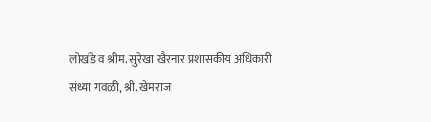लोखंडे व श्रीम. सुरेखा खैरनार प्रशासकीय अधिकारी संध्या गवळी, श्री. खेमराज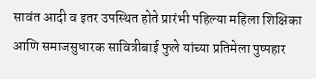सावंत आदी व इतर उपस्थित होते प्रारंभी पहिल्या महिला शिक्षिका आणि समाजसुधारक सावित्रीबाई फुले यांच्या प्रतिमेला पुष्पहार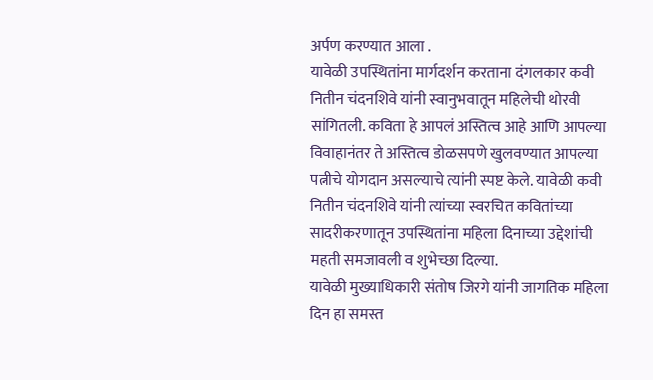अर्पण करण्यात आला .
यावेळी उपस्थितांना मार्गदर्शन करताना दंगलकार कवी नितीन चंदनशिवे यांनी स्वानुभवातून महिलेची थोरवी सांगितली. कविता हे आपलं अस्तित्व आहे आणि आपल्या विवाहानंतर ते अस्तित्व डोळसपणे खुलवण्यात आपल्या पत्नीचे योगदान असल्याचे त्यांनी स्पष्ट केले. यावेळी कवी नितीन चंदनशिवे यांनी त्यांच्या स्वरचित कवितांच्या सादरीकरणातून उपस्थितांना महिला दिनाच्या उद्देशांची महती समजावली व शुभेच्छा दिल्या.
यावेळी मुख्याधिकारी संतोष जिरगे यांनी जागतिक महिला दिन हा समस्त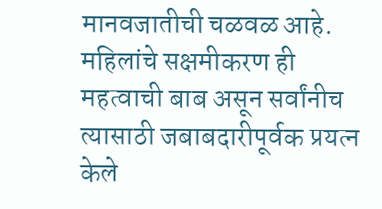मानवजातीची चळवळ आहे. महिलांचे सक्षमीकरण ही महत्वाची बाब असून सर्वांनीच त्यासाठी जबाबदारीपूर्वक प्रयत्न केले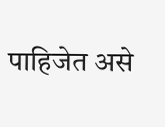पाहिजेत असे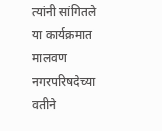त्यांनी सांगितले
या कार्यक्रमात मालवण नगरपरिषदेच्या वतीने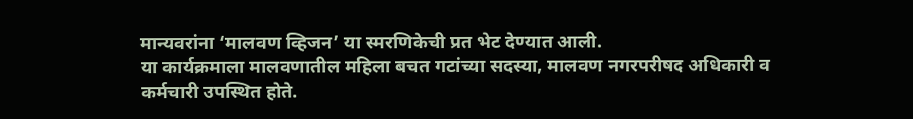मान्यवरांना ‘मालवण व्हिजन’ या स्मरणिकेची प्रत भेट देण्यात आली.
या कार्यक्रमाला मालवणातील महिला बचत गटांच्या सदस्या, मालवण नगरपरीषद अधिकारी व कर्मचारी उपस्थित होते.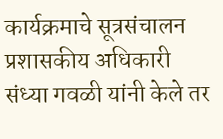कार्यक्रमाचे सूत्रसंचालन प्रशासकीय अधिकारी संध्या गवळी यांनी केले तर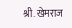श्री. खेमराज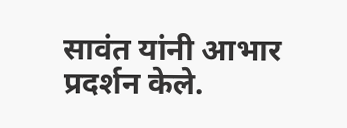सावंत यांनी आभार प्रदर्शन केले.